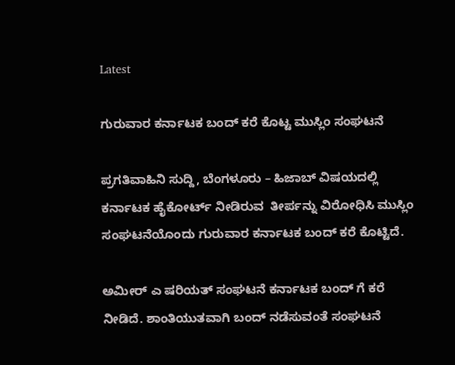Latest

ಗುರುವಾರ ಕರ್ನಾಟಕ ಬಂದ್ ಕರೆ ಕೊಟ್ಟ ಮುಸ್ಲಿಂ ಸಂಘಟನೆ

ಪ್ರಗತಿವಾಹಿನಿ ಸುದ್ದಿ, ಬೆಂಗಳೂರು – ಹಿಜಾಬ್ ವಿಷಯದಲ್ಲಿ ಕರ್ನಾಟಕ ಹೈಕೋರ್ಟ್ ನೀಡಿರುವ  ತೀರ್ಪನ್ನು ವಿರೋಧಿಸಿ ಮುಸ್ಲಿಂ ಸಂಘಟನೆಯೊಂದು ಗುರುವಾರ ಕರ್ನಾಟಕ ಬಂದ್ ಕರೆ ಕೊಟ್ಟಿದೆ.

ಅಮೀರ್ ಎ ಷರಿಯತ್ ಸಂಘಟನೆ ಕರ್ನಾಟಕ ಬಂದ್ ಗೆ ಕರೆ ನೀಡಿದೆ. ಶಾಂತಿಯುತವಾಗಿ ಬಂದ್ ನಡೆಸುವಂತೆ ಸಂಘಟನೆ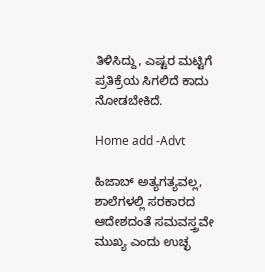ತಿಳಿಸಿದ್ದು, ಎಷ್ಟರ ಮಟ್ಟಿಗೆ ಪ್ರತಿಕ್ರೆಯ ಸಿಗಲಿದೆ ಕಾದು ನೋಡಬೇಕಿದೆ.

Home add -Advt

ಹಿಜಾಬ್ ಅತ್ಯಗತ್ಯವಲ್ಲ, ಶಾಲೆಗಳಲ್ಲಿ ಸರಕಾರದ ಆದೇಶದಂತೆ ಸಮವಸ್ತ್ರವೇ ಮುಖ್ಯ ಎಂದು ಉಚ್ಛ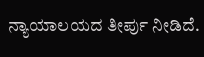ನ್ಯಾಯಾಲಯದ ತೀರ್ಪು ನೀಡಿದೆ.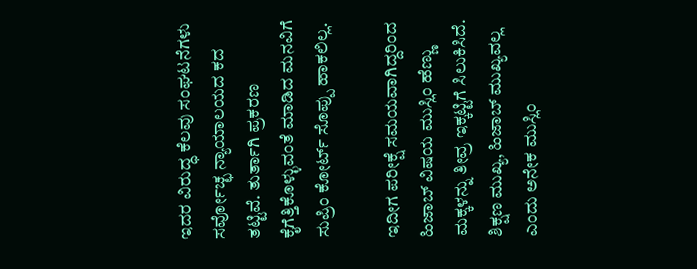ಇದರ ವಿರುದ್ಧ ಕೆಲವು ಸಂಘಟನೆಗಳು ಸರ್ವೋಚ್ಛ ನ್ಯಾಯಾಲಯದ ಕದ ತಟ್ಟಿವೆ. ತುರ್ತಾಗಿ ಪ್ರಕರಣ ಕೈಗೆತ್ತಿಕೊಳ್ಳುವಂತೆ ಮಾಡಿದ ಮನವಿಗೆ ಸುಪ್ರಿಂ ಕೋರ್ಟ್ ಸೊಪ್ಪು ಹಾಕಲಿಲ್ಲ.

ಇದೀಗ ಪರೀಕ್ಷೆ ಸಮಯವಾಗಿದ್ದರಿಂದ ಹಿಜಾಬ್ ವಿಷಯ ಮುಸ್ಲಿಂ ಹೆಣ್ಣು ಮಕ್ಕಳನ್ನು ತೀವ್ರ ಇಕ್ಕಟ್ಟಿಗೆ ಸಿಲುಕಿಸಿದೆ. ಶಿಕ್ಷಣ ಮುಖ್ಯ, ಹಿಜಾಬ್ ಮುಖ್ಯವಲ್ಲ ಎಂದು ಅನೇಕ ಮುಸ್ಲಿಂ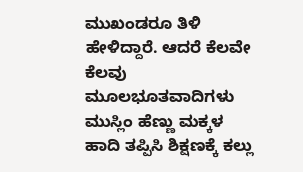ಮುಖಂಡರೂ ತಿಳಿ ಹೇಳಿದ್ದಾರೆ. ಆದರೆ ಕೆಲವೇ ಕೆಲವು ಮೂಲಭೂತವಾದಿಗಳು ಮುಸ್ಲಿಂ ಹೆಣ್ಣು ಮಕ್ಕಳ ಹಾದಿ ತಪ್ಪಿಸಿ ಶಿಕ್ಷಣಕ್ಕೆ ಕಲ್ಲು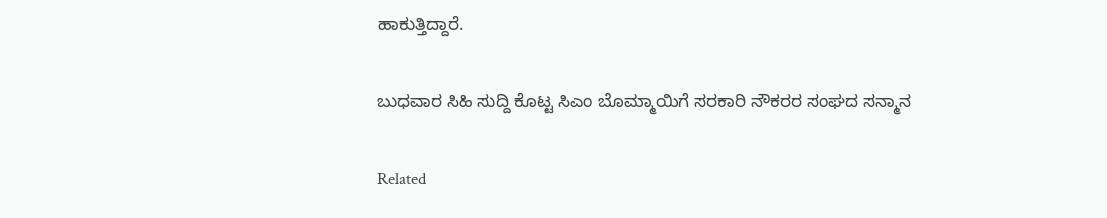ಹಾಕುತ್ತಿದ್ದಾರೆ.

ಬುಧವಾರ ಸಿಹಿ ಸುದ್ದಿ ಕೊಟ್ಟ ಸಿಎಂ ಬೊಮ್ಮಾಯಿಗೆ ಸರಕಾರಿ ನೌಕರರ ಸಂಘದ ಸನ್ಮಾನ

Related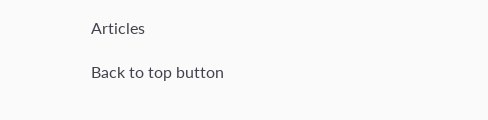Articles

Back to top button